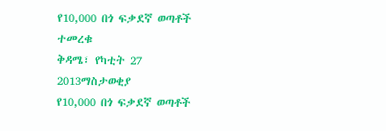የ10,000 በጎ ፍቃደኛ ወጣቶች ተመረቁ
ቅዳሜ፣ የካቲት 27 2013ማስታወቂያ
የ10,000 በጎ ፍቃደኛ ወጣቶች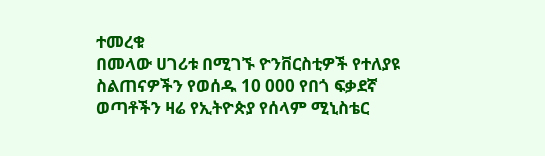ተመረቁ
በመላው ሀገሪቱ በሚገኙ ዮንቨርስቲዎች የተለያዩ ስልጠናዎችን የወሰዱ 10 000 የበጎ ፍቃደኛ ወጣቶችን ዛሬ የኢትዮጵያ የሰላም ሚኒስቴር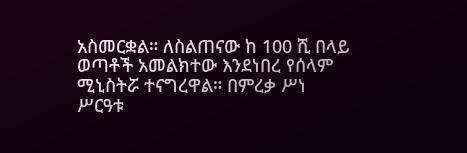አስመርቋል። ለስልጠናው ከ 100 ሺ በላይ ወጣቶች አመልክተው እንደነበረ የሰላም ሚኒስትሯ ተናግረዋል። በምረቃ ሥነ ሥርዓቱ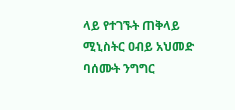ላይ የተገኙት ጠቅላይ ሚኒስትር ዐብይ አህመድ ባሰሙት ንግግር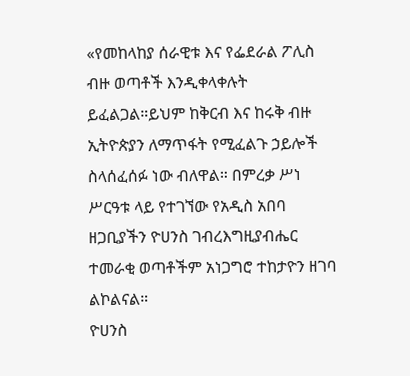«የመከላከያ ሰራዊቱ እና የፌደራል ፖሊስ ብዙ ወጣቶች እንዲቀላቀሉት ይፈልጋል።ይህም ከቅርብ እና ከሩቅ ብዙ ኢትዮጵያን ለማጥፋት የሚፈልጉ ኃይሎች ስላሰፈሰፉ ነው ብለዋል። በምረቃ ሥነ ሥርዓቱ ላይ የተገኘው የአዲስ አበባ ዘጋቢያችን ዮሀንስ ገብረእግዚያብሔር ተመራቂ ወጣቶችም አነጋግሮ ተከታዮን ዘገባ ልኮልናል።
ዮሀንስ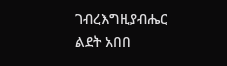ገብረእግዚያብሔር
ልደት አበበ